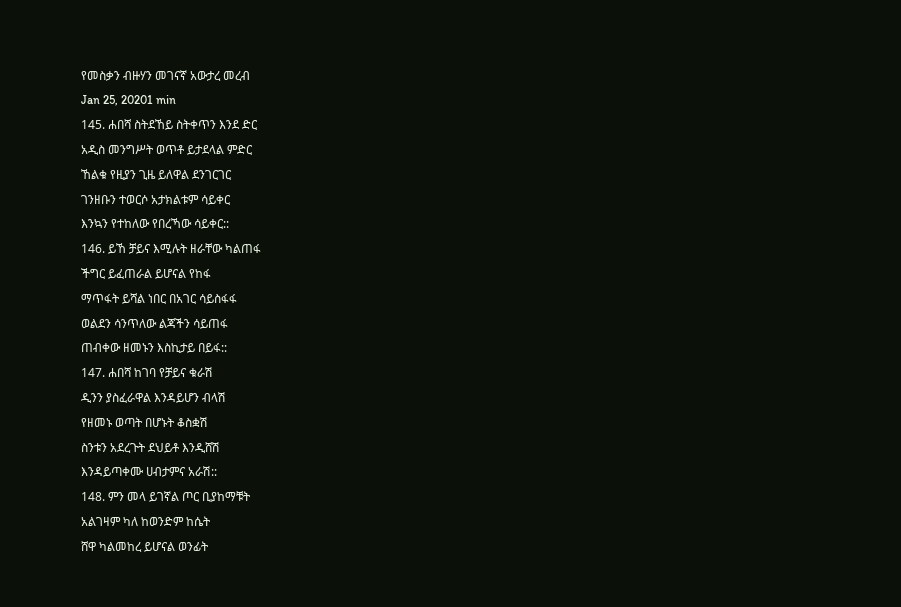የመስቃን ብዙሃን መገናኛ አውታረ መረብ
Jan 25, 20201 min
145. ሐበሻ ስትደኸይ ስትቀጥን እንደ ድር
አዲስ መንግሥት ወጥቶ ይታደላል ምድር
ኸልቁ የዚያን ጊዜ ይለዋል ደንገርገር
ገንዘቡን ተወርሶ አታክልቱም ሳይቀር
እንኳን የተከለው የበረኻው ሳይቀር::
146. ይኸ ቻይና እሚሉት ዘራቸው ካልጠፋ
ችግር ይፈጠራል ይሆናል የከፋ
ማጥፋት ይሻል ነበር በአገር ሳይስፋፋ
ወልደን ሳንጥለው ልጃችን ሳይጠፋ
ጠብቀው ዘመኑን እስኪታይ በይፋ::
147. ሐበሻ ከገባ የቻይና ቁራሽ
ዲንን ያስፈራዋል እንዳይሆን ብላሽ
የዘመኑ ወጣት በሆኑት ቆስቋሽ
ስንቱን አደረጉት ደህይቶ እንዲሸሽ
እንዳይጣቀሙ ሀብታምና አራሽ::
148. ምን መላ ይገኛል ጦር ቢያከማቹት
አልገዛም ካለ ከወንድም ከሴት
ሸዋ ካልመከረ ይሆናል ወንፊት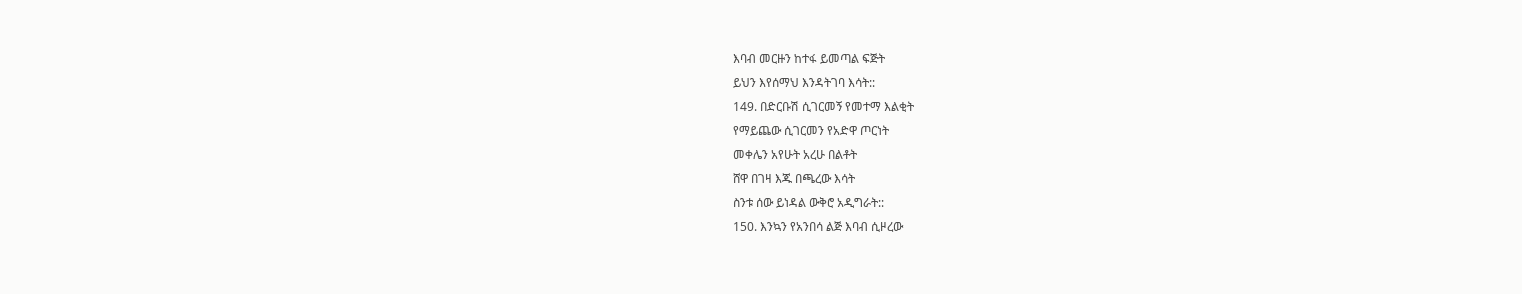እባብ መርዙን ከተፋ ይመጣል ፍጅት
ይህን እየሰማህ እንዳትገባ እሳት::
149. በድርቡሽ ሲገርመኝ የመተማ እልቂት
የማይጨው ሲገርመን የአድዋ ጦርነት
መቀሌን አየሁት አረሁ በልቶት
ሸዋ በገዛ እጁ በጫረው እሳት
ስንቱ ሰው ይነዳል ውቅሮ አዲግራት::
150. እንኳን የአንበሳ ልጅ እባብ ሲዞረው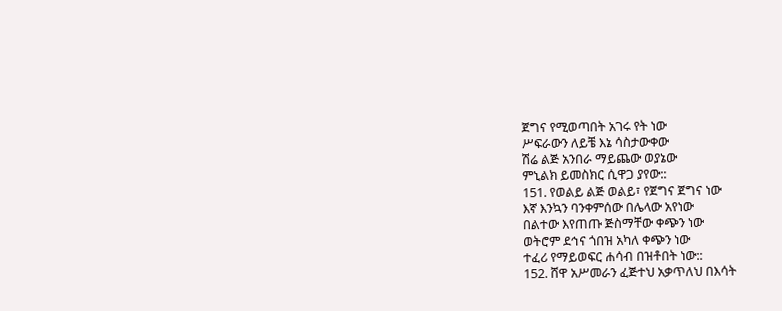ጀግና የሚወጣበት አገሩ የት ነው
ሥፍራውን ለይቼ እኔ ሳስታውቀው
ሽሬ ልጅ አንበራ ማይጨው ወያኔው
ምኒልክ ይመስክር ሲዋጋ ያየው::
151. የወልይ ልጅ ወልይ፣ የጀግና ጀግና ነው
እኛ እንኳን ባንቀምሰው በሌላው አየነው
በልተው እየጠጡ ጅስማቸው ቀጭን ነው
ወትሮም ደኅና ጎበዝ አካለ ቀጭን ነው
ተፈሪ የማይወፍር ሐሳብ በዝቶበት ነው::
152. ሸዋ አሥመራን ፈጅተህ አቃጥለህ በእሳት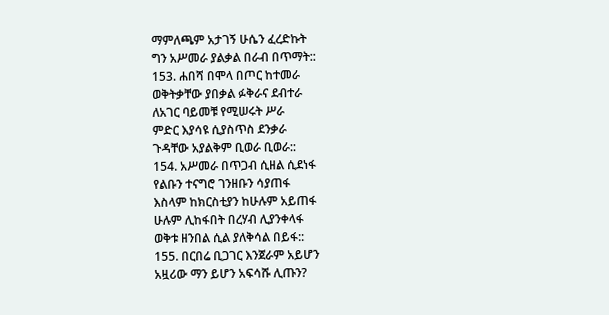ማምለጫም አታገኝ ሁሴን ፈረድኩት
ግን አሥመራ ያልቃል በራብ በጥማት::
153. ሐበሻ በሞላ በጦር ከተመራ
ወቅትቃቸው ያበቃል ፉቅራና ደብተራ
ለአገር ባይመቹ የሚሠሩት ሥራ
ምድር እያሳዩ ሲያስጥስ ደንቃራ
ጉዳቸው አያልቅም ቢወራ ቢወራ::
154. አሥመራ በጥጋብ ሲዘል ሲደነፋ
የልቡን ተናግሮ ገንዘቡን ሳያጠፋ
እስላም ከክርስቲያን ከሁሉም አይጠፋ
ሁሉም ሊከፋበት በረሃብ ሊያንቀላፋ
ወቅቱ ዘንበል ሲል ያለቅሳል በይፋ::
155. በርበሬ ቢጋገር እንጀራም አይሆን
አዟሪው ማን ይሆን አፍሳሹ ሊጡን?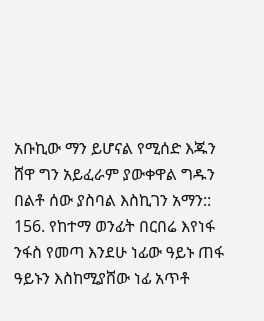አቡኪው ማን ይሆናል የሚሰድ እጁን
ሸዋ ግን አይፈራም ያውቀዋል ግዱን
በልቶ ሰው ያስባል እስኪገን አማን::
156. የከተማ ወንፊት በርበሬ እየነፋ
ንፋስ የመጣ እንደሁ ነፊው ዓይኑ ጠፋ
ዓይኑን እስከሚያሸው ነፊ አጥቶ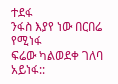ተደፋ
ንፋስ እያየ ነው በርበሬ የሚነፋ
ፍሬው ካልወደቀ ገለባ አይነፋ::